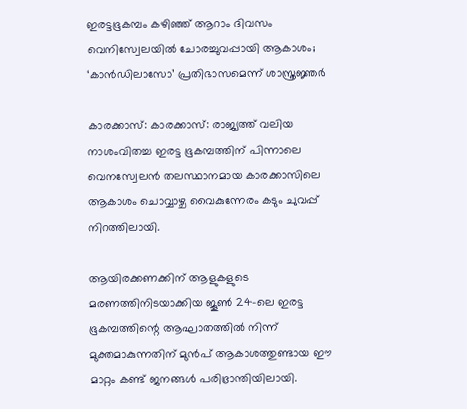ഇരട്ടഭൂകമ്പം കഴിഞ്ഞ് ആറാം ദിവസം വെനിസ്വേലയില്‍ ചോരച്ചുവപ്പായി ആകാശം; ‘കാൻഡിലാസോ’ പ്രതിഭാസമെന്ന് ശാസ്ത്രജ്ഞര്‍

കാരക്കാസ്: കാരക്കാസ്: രാജ്യത്ത് വലിയ നാശംവിതച്ച ഇരട്ട ഭൂകമ്പത്തിന് പിന്നാലെ വെനസ്വേലൻ തലസ്ഥാനമായ കാരക്കാസിലെ ആകാശം ചൊവ്വാഴ്ച വൈകുന്നേരം കടും ചുവപ്പ് നിറത്തിലായി.

ആയിരക്കണക്കിന് ആളുകളുടെ മരണത്തിനിടയാക്കിയ ജൂണ്‍ 24-ലെ ഇരട്ട ഭൂകമ്പത്തിന്റെ ആഘാതത്തില്‍ നിന്ന് മുക്തമാകുന്നതിന് മുൻപ് ആകാശത്തുണ്ടായ ഈ മാറ്റം കണ്ട് ജനങ്ങള്‍ പരിഭ്രാന്തിയിലായി.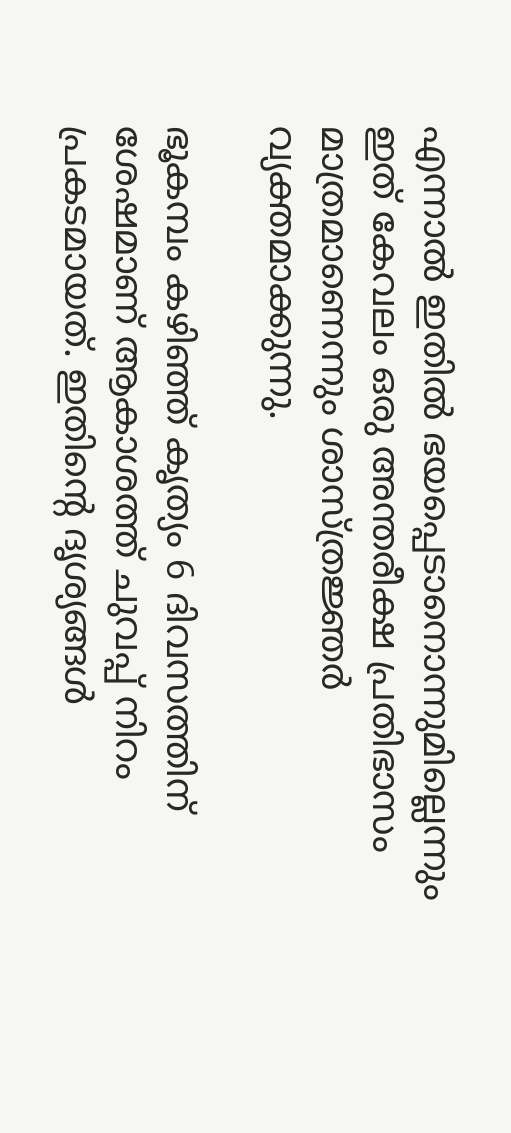എന്നാല്‍ ഇതില്‍ ഭയപ്പെടാനൊന്നുമില്ലെന്നും ഇത് കേവലം ഒരു അന്തരീക്ഷ പ്രതിഭാസം മാത്രമാണെന്നും ശാസ്ത്രജ്ഞർ വ്യക്തമാക്കുന്നു.

ഭൂകമ്പം കഴിഞ്ഞ് കൃത്യം 6 ദിവസത്തിന് ശേഷമാണ് ആകാശത്ത് ചുവപ്പ് നിറം പ്രകടമായത്. ഇതിന്റെ ദൃശ്യങ്ങള്‍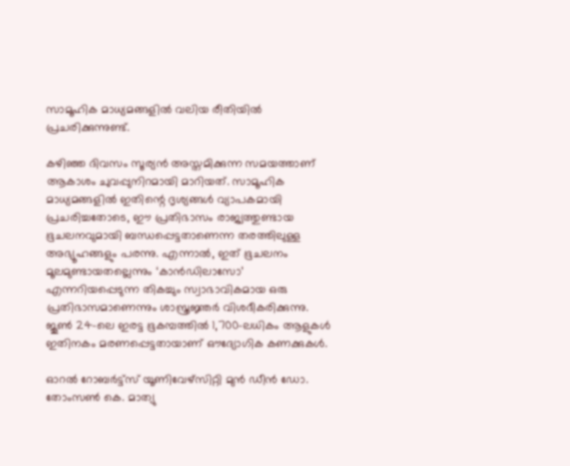സാമൂഹിക മാധ്യമങ്ങളില്‍ വലിയ രീതിയില്‍ പ്രചരിക്കുന്നുണ്ട്.

കഴിഞ്ഞ ദിവസം സൂര്യൻ അസ്തമിക്കുന്ന സമയത്താണ് ആകാശം ചുവപ്പുനിറമായി മാറിയത്. സാമൂഹിക മാധ്യമങ്ങളില്‍ ഇതിന്റെ ദൃശ്യങ്ങള്‍ വ്യാപകമായി പ്രചരിച്ചതോടെ, ഈ പ്രതിഭാസം രാജ്യത്തുണ്ടായ ഭൂചലനവുമായി ബന്ധപ്പെട്ടതാണെന്ന തരത്തിലുള്ള അഭ്യൂഹങ്ങളും പരന്നു. എന്നാല്‍, ഇത് ഭൂചലനം മൂലമുണ്ടായതല്ലെന്നും ‘കാൻഡിലാസോ’ എന്നറിയപ്പെടുന്ന തികച്ചും സ്വാഭാവികമായ ഒരു പ്രതിഭാസമാണെന്നും ശാസ്ത്രജ്ഞർ വിശദീകരിക്കുന്നു. ജൂണ്‍ 24-ലെ ഇരട്ട ഭൂകമ്പത്തില്‍ 1,700-ലധികം ആളുകള്‍ ഇതിനകം മരണപ്പെട്ടതായാണ് ഔദ്യോഗിക കണക്കുകള്‍.

ഓറൽ റോബർട്ട്സ് യൂണിവേഴ്സിറ്റി മുൻ ഡീൻ ഡോ. തോംസൺ കെ. മാത്യു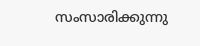സംസാരിക്കുന്നു